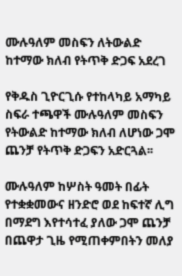ሙሉዓለም መስፍን ለትውልድ ከተማው ክለብ የትጥቅ ድጋፍ አደረገ

የቅዱስ ጊዮርጊሱ የተከላካይ አማካይ ስፍራ ተጫዋች ሙሉዓለም መስፍን የትውልድ ከተማው ክለብ ለሆነው ጋሞ ጨንቻ የትጥቅ ድጋፍን አድርጓል፡፡

ሙሉዓለም ከሦስት ዓመት በፊት የተቋቋመውና ዘንድሮ ወደ ከፍተኛ ሊግ በማደግ እየተሳተፈ ያለው ጋሞ ጨንቻ በጨዋታ ጊዜ የሚጠቀምበትን መለያ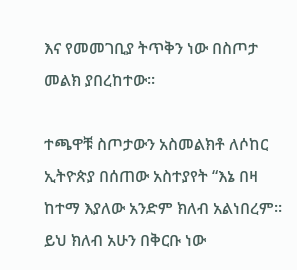እና የመመገቢያ ትጥቅን ነው በስጦታ መልክ ያበረከተው፡፡

ተጫዋቹ ስጦታውን አስመልክቶ ለሶከር ኢትዮጵያ በሰጠው አስተያየት “እኔ በዛ ከተማ እያለው አንድም ክለብ አልነበረም። ይህ ክለብ አሁን በቅርቡ ነው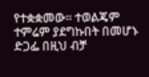የተቋቋመው። ተወልጄም ተምሬም ያደግኩበት በመሆኑ ድጋፌ በዚህ ብቻ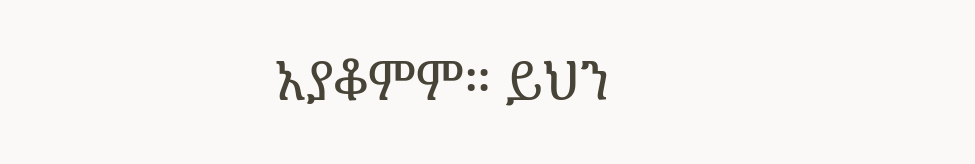አያቆምም። ይህን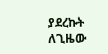ያደረኩት ለጊዜው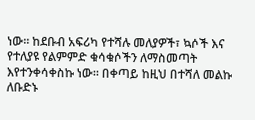ነው፡፡ ከደቡብ አፍሪካ የተሻሉ መለያዎች፣ ኳሶች እና የተለያዩ የልምምድ ቁሳቁሶችን ለማስመጣት እየተንቀሳቀስኩ ነው። በቀጣይ ከዚህ በተሻለ መልኩ ለቡድኑ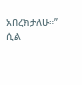አበረክታለሁ።” ሲል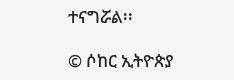ተናግሯል፡፡

© ሶከር ኢትዮጵያ